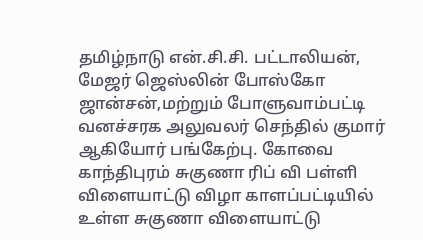தமிழ்நாடு என்.சி.சி. பட்டாலியன், மேஜர் ஜெஸ்லின் போஸ்கோ ஜான்சன்,மற்றும் போளுவாம்பட்டி வனச்சரக அலுவலர் செந்தில் குமார் ஆகியோர் பங்கேற்பு. கோவை காந்திபுரம் சுகுணா ரிப் வி பள்ளி விளையாட்டு விழா காளப்பட்டியில் உள்ள சுகுணா விளையாட்டு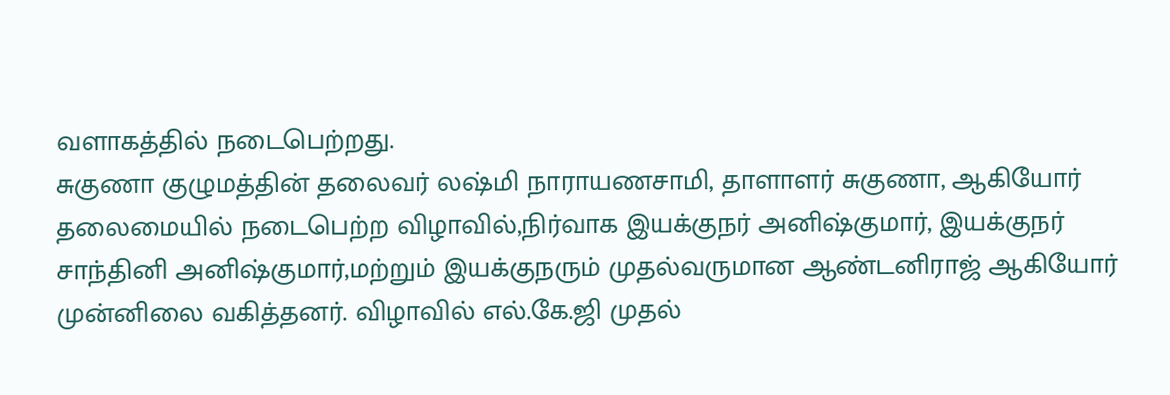வளாகத்தில் நடைபெற்றது.
சுகுணா குழுமத்தின் தலைவர் லஷ்மி நாராயணசாமி, தாளாளர் சுகுணா, ஆகியோர் தலைமையில் நடைபெற்ற விழாவில்,நிர்வாக இயக்குநர் அனிஷ்குமார், இயக்குநர் சாந்தினி அனிஷ்குமார்,மற்றும் இயக்குநரும் முதல்வருமான ஆண்டனிராஜ் ஆகியோர் முன்னிலை வகித்தனர். விழாவில் எல்.கே.ஜி முதல்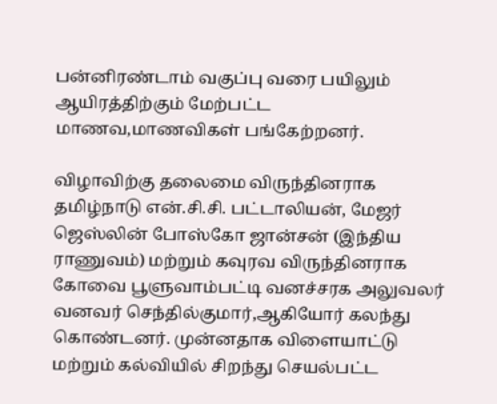பன்னிரண்டாம் வகுப்பு வரை பயிலும் ஆயிரத்திற்கும் மேற்பட்ட மாணவ,மாணவிகள் பங்கேற்றனர்.

விழாவிற்கு தலைமை விருந்தினராக தமிழ்நாடு என்.சி.சி. பட்டாலியன், மேஜர் ஜெஸ்லின் போஸ்கோ ஜான்சன் (இந்திய ராணுவம்) மற்றும் கவுரவ விருந்தினராக கோவை பூளுவாம்பட்டி வனச்சரக அலுவலர் வனவர் செந்தில்குமார்,ஆகியோர் கலந்து கொண்டனர். முன்னதாக விளையாட்டு மற்றும் கல்வியில் சிறந்து செயல்பட்ட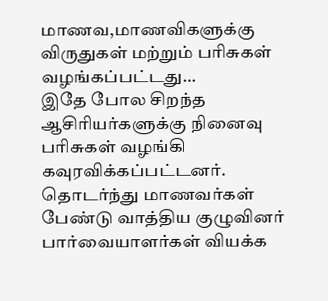மாணவ,மாணவிகளுக்கு விருதுகள் மற்றும் பரிசுகள் வழங்கப்பட்டது…
இதே போல சிறந்த ஆசிரியர்களுக்கு நினைவு பரிசுகள் வழங்கி கவுரவிக்கப்பட்டனர். தொடர்ந்து மாணவர்கள் பேண்டு வாத்திய குழுவினர் பார்வையாளர்கள் வியக்க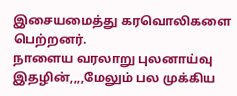இசையமைத்து கரவொலிகளை பெற்றனர்.
நாளைய வரலாறு புலனாய்வு இதழின்,,,,மேலும் பல முக்கிய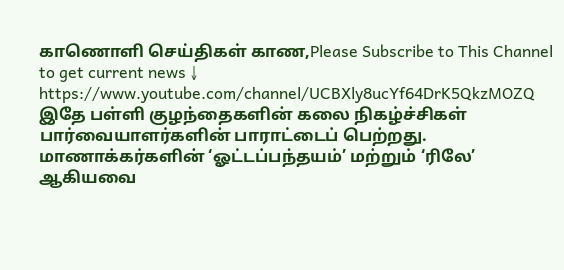காணொளி செய்திகள் காண,Please Subscribe to This Channel to get current news ↓
https://www.youtube.com/channel/UCBXly8ucYf64DrK5QkzMOZQ
இதே பள்ளி குழந்தைகளின் கலை நிகழ்ச்சிகள் பார்வையாளர்களின் பாராட்டைப் பெற்றது. மாணாக்கர்களின் ‘ஓட்டப்பந்தயம்’ மற்றும் ‘ரிலே’ ஆகியவை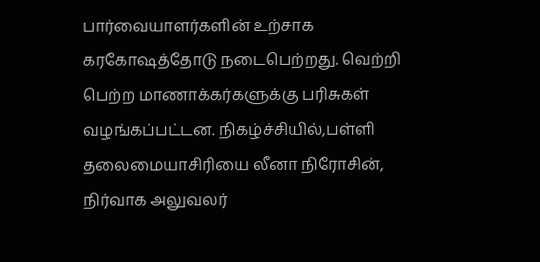பார்வையாளர்களின் உற்சாக கரகோஷத்தோடு நடைபெற்றது. வெற்றி பெற்ற மாணாக்கர்களுக்கு பரிசுகள் வழங்கப்பட்டன. நிகழ்ச்சியில்,பள்ளி தலைமையாசிரியை லீனா நிரோசின், நிர்வாக அலுவலர்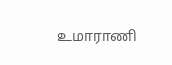உமாராணி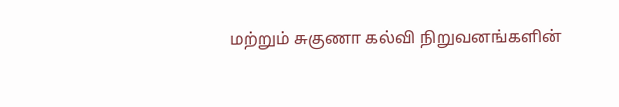மற்றும் சுகுணா கல்வி நிறுவனங்களின்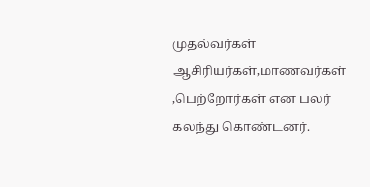முதல்வர்கள் ஆசிரியர்கள்,மாணவர்கள் ,பெற்றோர்கள் என பலர் கலந்து கொண்டனர்.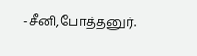-சீனி,போத்தனுர்.